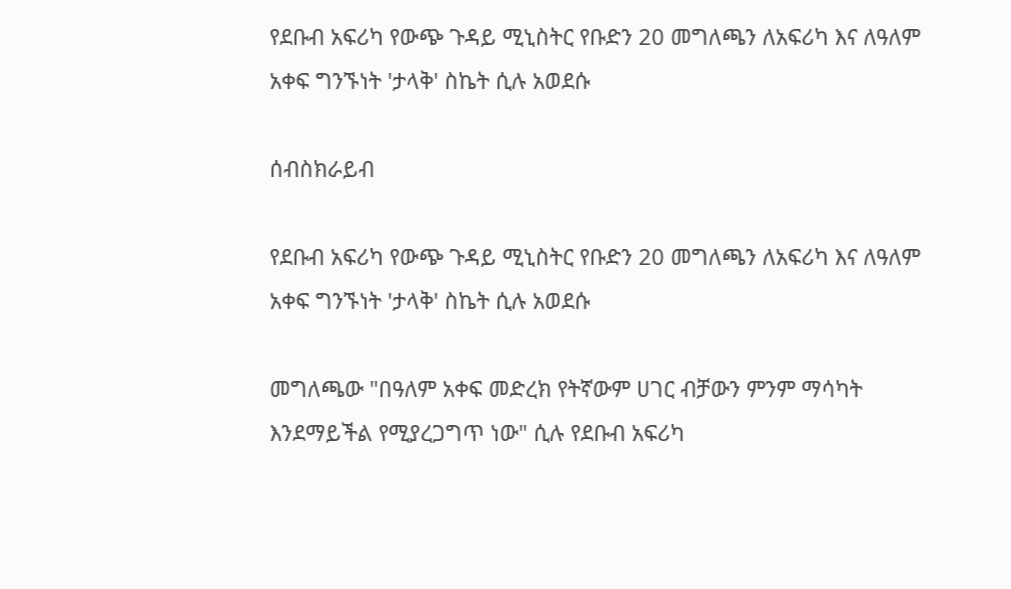የደቡብ አፍሪካ የውጭ ጉዳይ ሚኒስትር የቡድን 20 መግለጫን ለአፍሪካ እና ለዓለም አቀፍ ግንኙነት 'ታላቅ' ስኬት ሲሉ አወደሱ

ሰብስክራይብ

የደቡብ አፍሪካ የውጭ ጉዳይ ሚኒስትር የቡድን 20 መግለጫን ለአፍሪካ እና ለዓለም አቀፍ ግንኙነት 'ታላቅ' ስኬት ሲሉ አወደሱ

መግለጫው "በዓለም አቀፍ መድረክ የትኛውም ሀገር ብቻውን ምንም ማሳካት እንደማይችል የሚያረጋግጥ ነው" ሲሉ የደቡብ አፍሪካ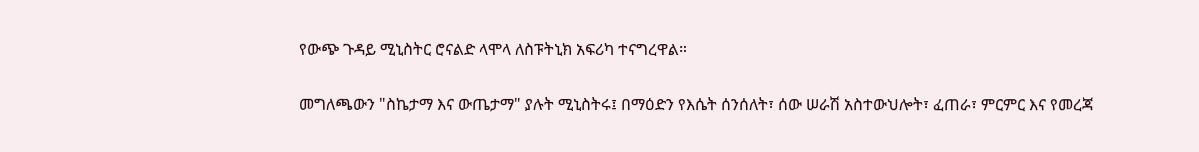የውጭ ጉዳይ ሚኒስትር ሮናልድ ላሞላ ለስፑትኒክ አፍሪካ ተናግረዋል።

መግለጫውን "ስኬታማ እና ውጤታማ" ያሉት ሚኒስትሩ፤ በማዕድን የእሴት ሰንሰለት፣ ሰው ሠራሽ አስተውህሎት፣ ፈጠራ፣ ምርምር እና የመረጃ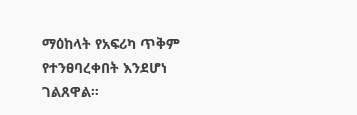ማዕከላት የአፍሪካ ጥቅም የተንፀባረቀበት እንደሆነ ገልጸዋል።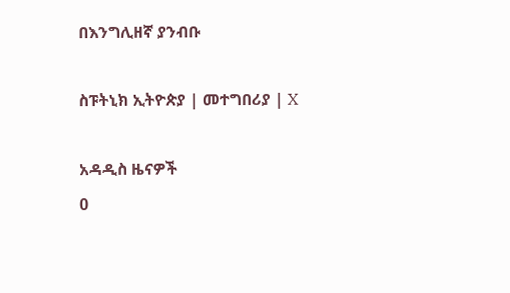በእንግሊዘኛ ያንብቡ

ስፑትኒክ ኢትዮጵያ | መተግበሪያ | X

አዳዲስ ዜናዎች
0